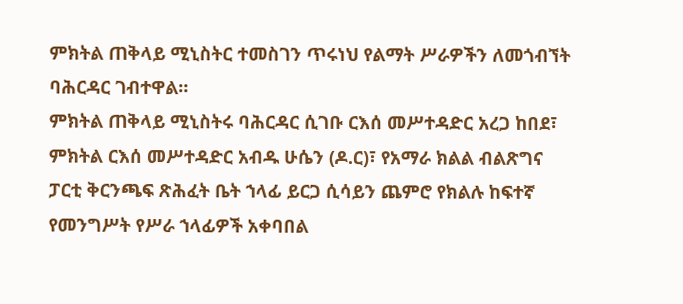ምክትል ጠቅላይ ሚኒስትር ተመስገን ጥሩነህ የልማት ሥራዎችን ለመጎብኘት ባሕርዳር ገብተዋል።
ምክትል ጠቅላይ ሚኒስትሩ ባሕርዳር ሲገቡ ርእሰ መሥተዳድር አረጋ ከበደ፣ ምክትል ርእሰ መሥተዳድር አብዱ ሁሴን (ዶ.ር)፣ የአማራ ክልል ብልጽግና ፓርቲ ቅርንጫፍ ጽሕፈት ቤት ኀላፊ ይርጋ ሲሳይን ጨምሮ የክልሉ ከፍተኛ የመንግሥት የሥራ ኀላፊዎች አቀባበል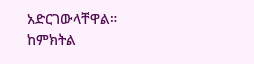አድርገውላቸዋል።
ከምክትል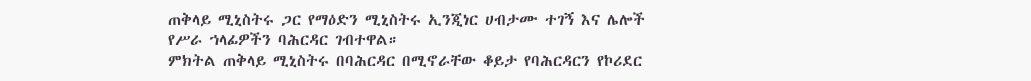ጠቅላይ ሚኒስትሩ ጋር የማዕድን ሚኒስትሩ ኢንጂነር ሀብታሙ ተገኝ እና ሌሎች የሥራ ኀላፊዎችን ባሕርዳር ገብተዋል።
ምክትል ጠቅላይ ሚኒስትሩ በባሕርዳር በሚኖራቸው ቆይታ የባሕርዳርን የኮሪደር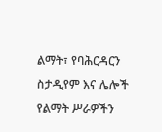ልማት፣ የባሕርዳርን ስታዲየም እና ሌሎች የልማት ሥራዎችን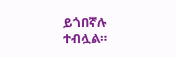ይጎበኛሉ ተብሏል።